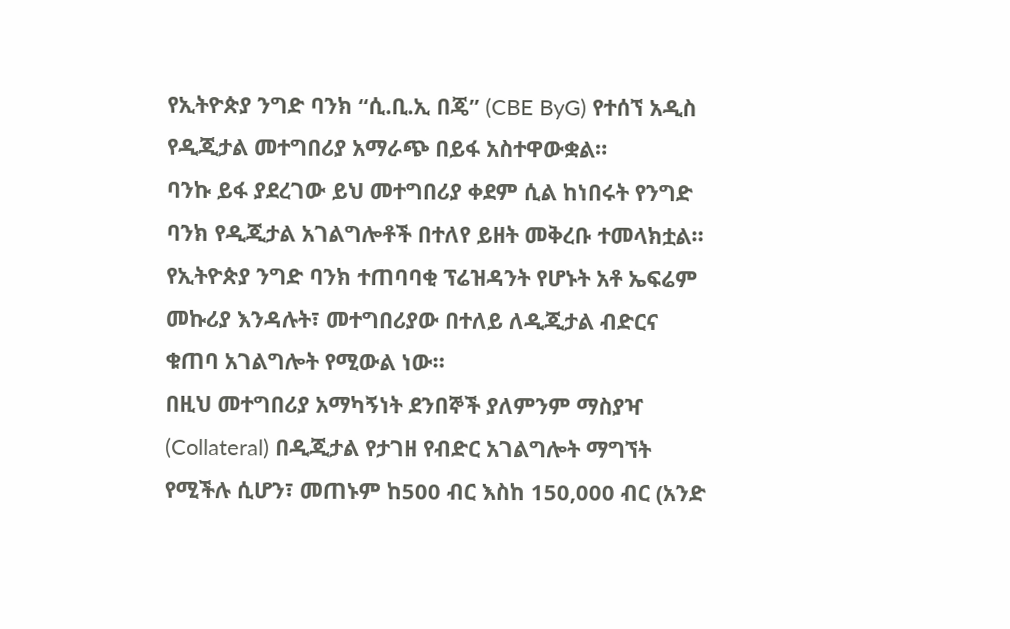የኢትዮጵያ ንግድ ባንክ “ሲ.ቢ.ኢ በጄ” (CBE ByG) የተሰኘ አዲስ የዲጂታል መተግበሪያ አማራጭ በይፋ አስተዋውቋል።
ባንኩ ይፋ ያደረገው ይህ መተግበሪያ ቀደም ሲል ከነበሩት የንግድ ባንክ የዲጂታል አገልግሎቶች በተለየ ይዘት መቅረቡ ተመላክቷል። የኢትዮጵያ ንግድ ባንክ ተጠባባቂ ፕሬዝዳንት የሆኑት አቶ ኤፍሬም መኩሪያ እንዳሉት፣ መተግበሪያው በተለይ ለዲጂታል ብድርና ቁጠባ አገልግሎት የሚውል ነው።
በዚህ መተግበሪያ አማካኝነት ደንበኞች ያለምንም ማስያዣ (Collateral) በዲጂታል የታገዘ የብድር አገልግሎት ማግኘት የሚችሉ ሲሆን፣ መጠኑም ከ500 ብር እስከ 150,000 ብር (አንድ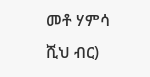መቶ ሃምሳ ሺህ ብር)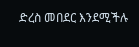ድረስ መበደር እንደሚችሉ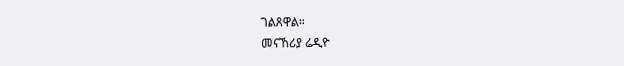ገልጸዋል።
መናኸሪያ ሬዲዮ